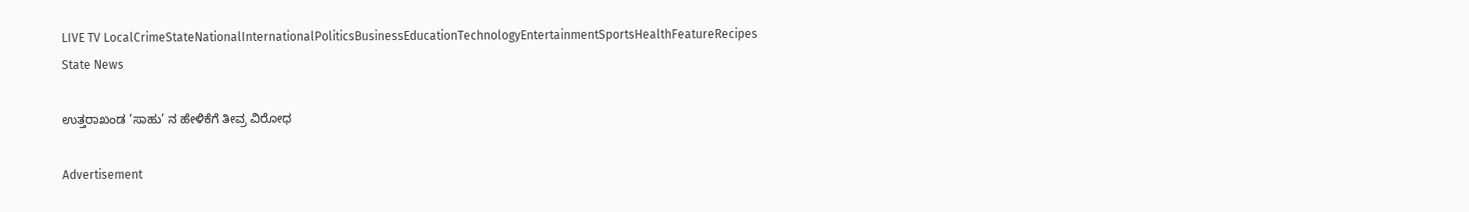LIVE TV LocalCrimeStateNationalInternationalPoliticsBusinessEducationTechnologyEntertainmentSportsHealthFeatureRecipes
State News

ಉತ್ತರಾಖಂಡ ‘ಸಾಹು’ ನ ಹೇಳಿಕೆಗೆ ತೀವ್ರ ವಿರೋಧ

Advertisement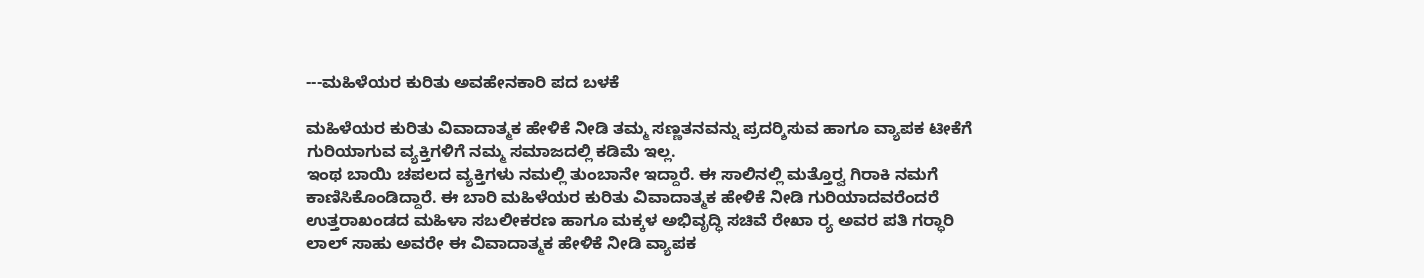---ಮಹಿಳೆಯರ ಕುರಿತು ಅವಹೇನಕಾರಿ ಪದ ಬಳಕೆ

ಮಹಿಳೆಯರ ಕುರಿತು ವಿವಾದಾತ್ಮಕ ಹೇಳಿಕೆ ನೀಡಿ ತಮ್ಮ ಸಣ್ಣತನವನ್ನು ಪ್ರದರ‍್ಶಿಸುವ ಹಾಗೂ ವ್ಯಾಪಕ ಟೀಕೆಗೆ ಗುರಿಯಾಗುವ ವ್ಯಕ್ತಿಗಳಿಗೆ ನಮ್ಮ ಸಮಾಜದಲ್ಲಿ ಕಡಿಮೆ ಇಲ್ಲ.
ಇಂಥ ಬಾಯಿ ಚಪಲದ ವ್ಯಕ್ತಿಗಳು ನಮಲ್ಲಿ ತುಂಬಾನೇ ಇದ್ದಾರೆ. ಈ ಸಾಲಿನಲ್ಲಿ ಮತ್ತೊರ‍್ವ ಗಿರಾಕಿ ನಮಗೆ ಕಾಣಿಸಿಕೊಂಡಿದ್ದಾರೆ. ಈ ಬಾರಿ ಮಹಿಳೆಯರ ಕುರಿತು ವಿವಾದಾತ್ಮಕ ಹೇಳಿಕೆ ನೀಡಿ ಗುರಿಯಾದವರೆಂದರೆ ಉತ್ತರಾಖಂಡದ ಮಹಿಳಾ ಸಬಲೀಕರಣ ಹಾಗೂ ಮಕ್ಕಳ ಅಭಿವೃದ್ಧಿ ಸಚಿವೆ ರೇಖಾ ರ‍್ಯ ಅವರ ಪತಿ ಗರ‍್ಧಾರಿ ಲಾಲ್ ಸಾಹು ಅವರೇ ಈ ವಿವಾದಾತ್ಮಕ ಹೇಳಿಕೆ ನೀಡಿ ವ್ಯಾಪಕ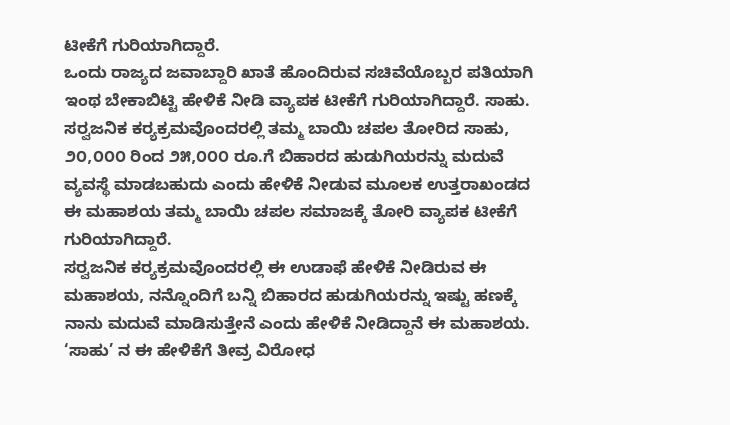ಟೀಕೆಗೆ ಗುರಿಯಾಗಿದ್ದಾರೆ.
ಒಂದು ರಾಜ್ಯದ ಜವಾಬ್ದಾರಿ ಖಾತೆ ಹೊಂದಿರುವ ಸಚಿವೆಯೊಬ್ಬರ ಪತಿಯಾಗಿ ಇಂಥ ಬೇಕಾಬಿಟ್ಟಿ ಹೇಳಿಕೆ ನೀಡಿ ವ್ಯಾಪಕ ಟೀಕೆಗೆ ಗುರಿಯಾಗಿದ್ದಾರೆ. ಸಾಹು. ಸರ‍್ವಜನಿಕ ಕರ‍್ಯಕ್ರಮವೊಂದರಲ್ಲಿ ತಮ್ಮ ಬಾಯಿ ಚಪಲ ತೋರಿದ ಸಾಹು, ೨೦,೦೦೦ ರಿಂದ ೨೫,೦೦೦ ರೂ.ಗೆ ಬಿಹಾರದ ಹುಡುಗಿಯರನ್ನು ಮದುವೆ ವ್ಯವಸ್ಥೆ ಮಾಡಬಹುದು ಎಂದು ಹೇಳಿಕೆ ನೀಡುವ ಮೂಲಕ ಉತ್ತರಾಖಂಡದ ಈ ಮಹಾಶಯ ತಮ್ಮ ಬಾಯಿ ಚಪಲ ಸಮಾಜಕ್ಕೆ ತೋರಿ ವ್ಯಾಪಕ ಟೀಕೆಗೆ ಗುರಿಯಾಗಿದ್ದಾರೆ.
ಸರ‍್ವಜನಿಕ ಕರ‍್ಯಕ್ರಮವೊಂದರಲ್ಲಿ ಈ ಉಡಾಫೆ ಹೇಳಿಕೆ ನೀಡಿರುವ ಈ ಮಹಾಶಯ, ನನ್ನೊಂದಿಗೆ ಬನ್ನಿ ಬಿಹಾರದ ಹುಡುಗಿಯರನ್ನು ಇಷ್ಟು ಹಣಕ್ಕೆ ನಾನು ಮದುವೆ ಮಾಡಿಸುತ್ತೇನೆ ಎಂದು ಹೇಳಿಕೆ ನೀಡಿದ್ದಾನೆ ಈ ಮಹಾಶಯ. ‘ಸಾಹು’ ನ ಈ ಹೇಳಿಕೆಗೆ ತೀವ್ರ ವಿರೋಧ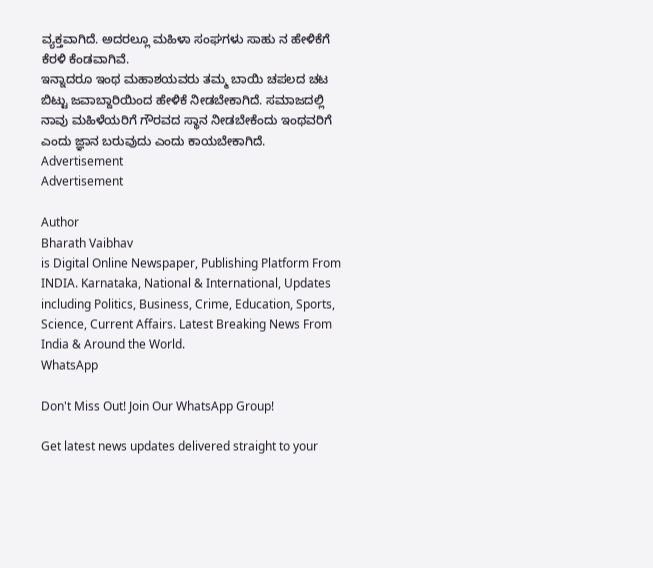ವ್ಯಕ್ತವಾಗಿದೆ. ಅದರಲ್ಲೂ ಮಹಿಳಾ ಸಂಘಗಳು ಸಾಹು ನ ಹೇಳಿಕೆಗೆ ಕೆರಳಿ ಕೆಂಡವಾಗಿವೆ.
ಇನ್ನಾದರೂ ಇಂಥ ಮಹಾಶಯವರು ತಮ್ಮ ಬಾಯಿ ಚಪಲದ ಚಟ ಬಿಟ್ಟು ಜವಾಬ್ದಾರಿಯಿಂದ ಹೇಳಿಕೆ ನೀಡಬೇಕಾಗಿದೆ. ಸಮಾಜದಲ್ಲಿ ನಾವು ಮಹಿಳೆಯರಿಗೆ ಗೌರವದ ಸ್ಥಾನ ನೀಡಬೇಕೆಂದು ಇಂಥವರಿಗೆ ಎಂದು ಜ್ಞಾನ ಬರುವುದು ಎಂದು ಕಾಯಬೇಕಾಗಿದೆ.
Advertisement
Advertisement

Author
Bharath Vaibhav
is Digital Online Newspaper, Publishing Platform From INDIA. Karnataka, National & International, Updates including Politics, Business, Crime, Education, Sports, Science, Current Affairs. Latest Breaking News From India & Around the World.
WhatsApp

Don't Miss Out! Join Our WhatsApp Group!

Get latest news updates delivered straight to your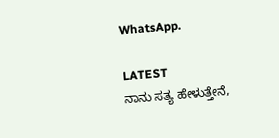WhatsApp.

LATEST
ನಾನು ಸತ್ಯ ಹೇಳುತ್ತೇನೆ,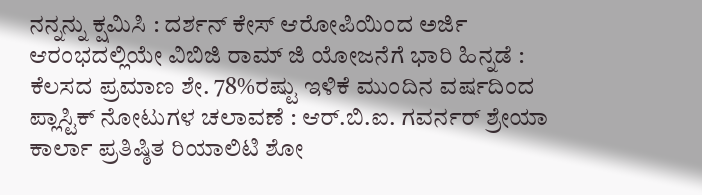ನನ್ನನ್ನು ಕ್ಷಮಿಸಿ : ದರ್ಶನ್ ಕೇಸ್ ಆರೋಪಿಯಿಂದ ಅರ್ಜಿ ಆರಂಭದಲ್ಲಿಯೇ ವಿಬಿಜಿ ರಾಮ್ ಜಿ ಯೋಜನೆಗೆ ಭಾರಿ ಹಿನ್ನಡೆ : ಕೆಲಸದ ಪ್ರಮಾಣ ಶೇ. 78%ರಷ್ಟು ಇಳಿಕೆ ಮುಂದಿನ ವರ್ಷದಿಂದ ಪ್ಲಾಸ್ಟಿಕ್ ನೋಟುಗಳ ಚಲಾವಣೆ : ಆರ್‌.ಬಿ.ಐ. ಗವರ್ನರ್ ಶ್ರೇಯಾ ಕಾರ್ಲಾ ಪ್ರತಿಷ್ಠಿತ ರಿಯಾಲಿಟಿ ಶೋ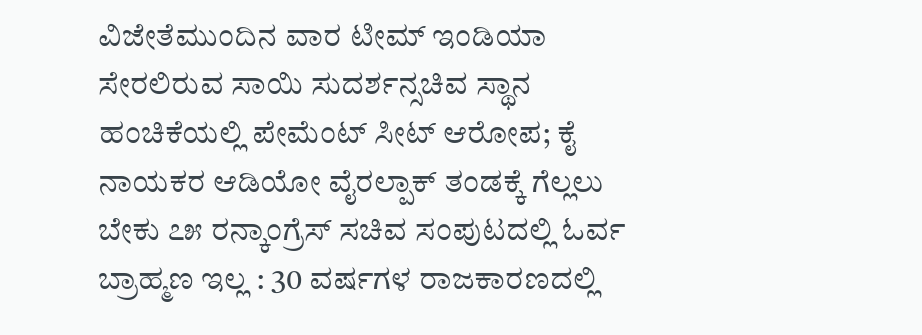ವಿಜೇತೆಮುಂದಿನ ವಾರ ಟೀಮ್ ಇಂಡಿಯಾ ಸೇರಲಿರುವ ಸಾಯಿ ಸುದರ್ಶನ್ಸಚಿವ ಸ್ಥಾನ ಹಂಚಿಕೆಯಲ್ಲಿ ಪೇಮೆಂಟ್ ಸೀಟ್ ಆರೋಪ; ಕೈ ನಾಯಕರ ಆಡಿಯೋ ವೈರಲ್ಪಾಕ್ ತಂಡಕ್ಕೆ ಗೆಲ್ಲಲು ಬೇಕು ೭೫ ರನ್ಕಾಂಗ್ರೆಸ್ ಸಚಿವ ಸಂಪುಟದಲ್ಲಿ ಓರ್ವ ಬ್ರಾಹ್ಮಣ ಇಲ್ಲ : 30 ವರ್ಷಗಳ ರಾಜಕಾರಣದಲ್ಲಿ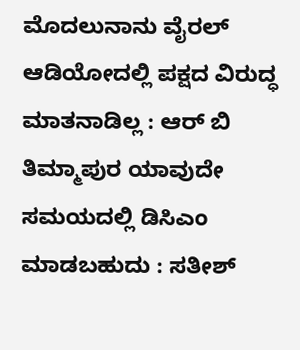ಮೊದಲುನಾನು ವೈರಲ್ ಆಡಿಯೋದಲ್ಲಿ ಪಕ್ಷದ ವಿರುದ್ಧ ಮಾತನಾಡಿಲ್ಲ : ಆರ್ ಬಿ ತಿಮ್ಮಾಪುರ ಯಾವುದೇ ಸಮಯದಲ್ಲಿ ಡಿಸಿಎಂ ಮಾಡಬಹುದು : ಸತೀಶ್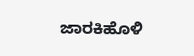ಜಾರಕಿಹೊಳಿ